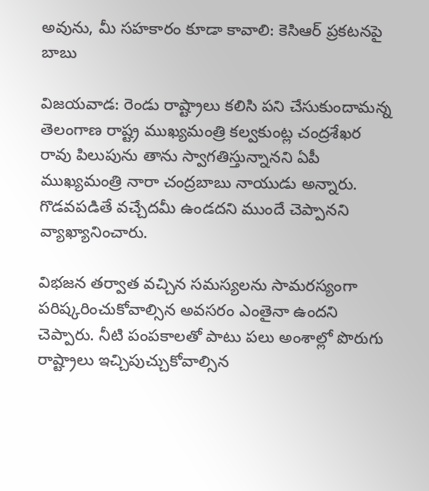అవును, మీ సహకారం కూడా కావాలి: కెసిఆర్ ప్రకటనపై బాబు

విజయవాడ: రెండు రాష్ట్రాలు కలిసి పని చేసుకుందామన్న తెలంగాణ రాష్ట్ర ముఖ్యమంత్రి కల్వకుంట్ల చంద్రశేఖర రావు పిలుపును తాను స్వాగతిస్తున్నానని ఏపీ ముఖ్యమంత్రి నారా చంద్రబాబు నాయుడు అన్నారు. గొడవపడితే వచ్చేదమీ ఉండదని ముందే చెప్పానని వ్యాఖ్యానించారు.

విభజన తర్వాత వచ్చిన సమస్యలను సామరస్యంగా పరిష్కరించుకోవాల్సిన అవసరం ఎంతైనా ఉందని చెప్పారు. నీటి పంపకాలతో పాటు పలు అంశాల్లో పొరుగు రాష్ట్రాలు ఇచ్చిపుచ్చుకోవాల్సిన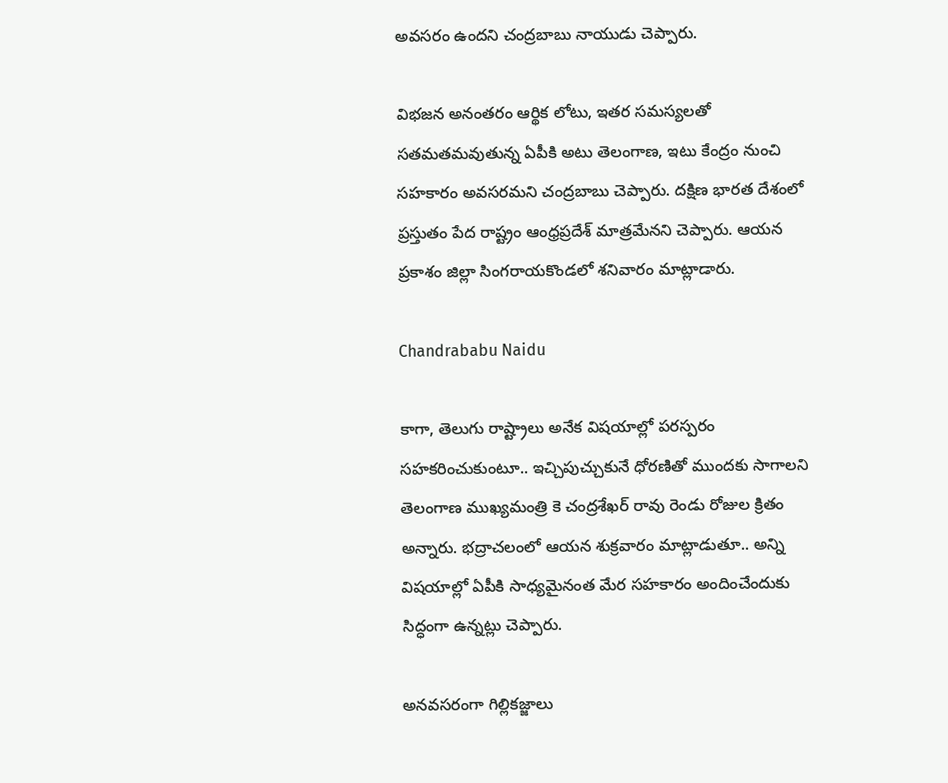అవసరం ఉందని చంద్రబాబు నాయుడు చెప్పారు.

విభజన అనంతరం ఆర్థిక లోటు, ఇతర సమస్యలతో సతమతమవుతున్న ఏపీకి అటు తెలంగాణ, ఇటు కేంద్రం నుంచి సహకారం అవసరమని చంద్రబాబు చెప్పారు. దక్షిణ భారత దేశంలో ప్రస్తుతం పేద రాష్ట్రం ఆంధ్రప్రదేశ్ మాత్రమేనని చెప్పారు. ఆయన ప్రకాశం జిల్లా సింగరాయకొండలో శనివారం మాట్లాడారు.

Chandrababu Naidu

కాగా, తెలుగు రాష్ట్రాలు అనేక విషయాల్లో పరస్పరం సహకరించుకుంటూ.. ఇచ్చిపుచ్చుకునే ధోరణితో ముందకు సాగాలని తెలంగాణ ముఖ్యమంత్రి కె చంద్రశేఖర్ రావు రెండు రోజుల క్రితం అన్నారు. భద్రాచలంలో ఆయన శుక్రవారం మాట్లాడుతూ.. అన్ని విషయాల్లో ఏపీకి సాధ్యమైనంత మేర సహకారం అందించేందుకు సిద్ధంగా ఉన్నట్లు చెప్పారు.

అనవసరంగా గిల్లికజ్జాలు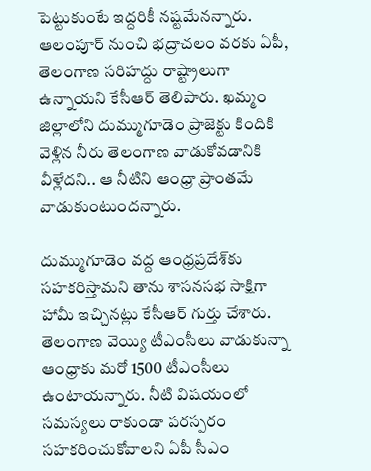పెట్టుకుంటే ఇద్దరికీ నష్టమేనన్నారు. ఆలంపూర్‌ నుంచి భద్రాచలం వరకు ఏపీ, తెలంగాణ సరిహద్దు రాష్ట్రాలుగా ఉన్నాయని కేసీఆర్‌ తెలిపారు. ఖమ్మం జిల్లాలోని దుమ్ముగూడెం ప్రాజెక్టు కిందికి వెళ్లిన నీరు తెలంగాణ వాడుకోవడానికి వీళ్లేదని.. ఆ నీటిని ఆంధ్రా ప్రాంతమే వాడుకుంటుందన్నారు.

దుమ్ముగూడెం వద్ద ఆంధ్రప్రదేశ్‌కు సహకరిస్తామని తాను శాసనసభ సాక్షిగా హామీ ఇచ్చినట్లు కేసీఆర్‌ గుర్తు చేశారు. తెలంగాణ వెయ్యి టీఎంసీలు వాడుకున్నా ఆంధ్రాకు మరో 1500 టీఎంసీలు ఉంటాయన్నారు. నీటి విషయంలో సమస్యలు రాకుండా పరస్పరం సహకరించుకోవాలని ఏపీ సీఎం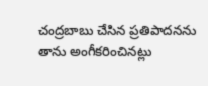చంద్రబాబు చేసిన ప్రతిపాదనను తాను అంగీకరించినట్లు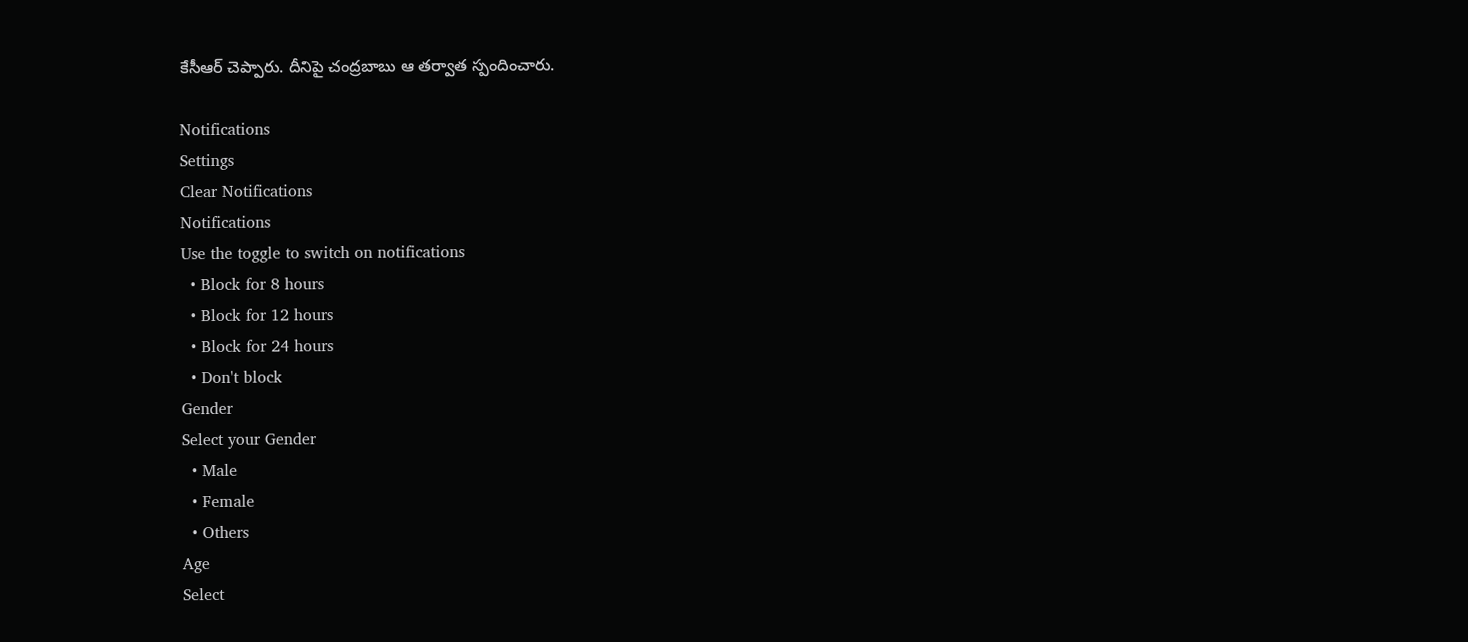కేసీఆర్‌ చెప్పారు. దీనిపై చంద్రబాబు ఆ తర్వాత స్పందించారు.

Notifications
Settings
Clear Notifications
Notifications
Use the toggle to switch on notifications
  • Block for 8 hours
  • Block for 12 hours
  • Block for 24 hours
  • Don't block
Gender
Select your Gender
  • Male
  • Female
  • Others
Age
Select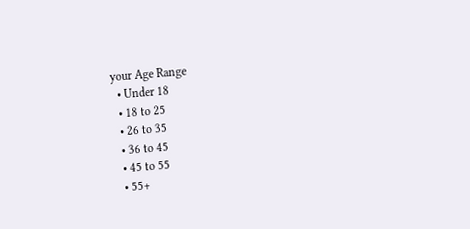your Age Range
  • Under 18
  • 18 to 25
  • 26 to 35
  • 36 to 45
  • 45 to 55
  • 55+